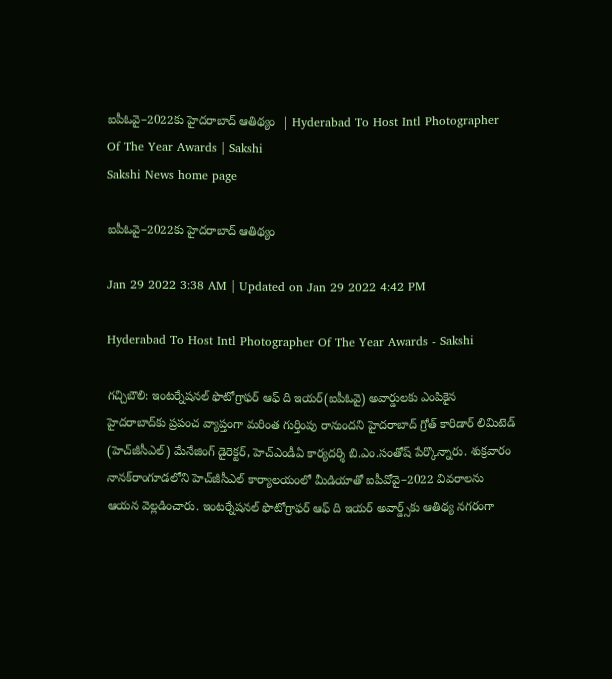ఐపీఓవై–2022కు హైదరాబాద్‌ ఆతిథ్యం  | Hyderabad To Host Intl Photographer Of The Year Awards | Sakshi
Sakshi News home page

ఐపీఓవై–2022కు హైదరాబాద్‌ ఆతిథ్యం

Jan 29 2022 3:38 AM | Updated on Jan 29 2022 4:42 PM

Hyderabad To Host Intl Photographer Of The Year Awards - Sakshi

గచ్చిబౌలి: ఇంటర్నేషనల్‌ ఫొటోగ్రాఫర్‌ ఆఫ్‌ ది ఇయర్‌(ఐపీఓవై) అవార్డులకు ఎంపికైన హైదరాబాద్‌కు ప్రపంచ వ్యాప్తంగా మరింత గుర్తింపు రానుందని హైదరాబాద్‌ గ్రోత్‌ కారిడార్‌ లిమిటెడ్‌ (హెచ్‌జీసీఎల్‌) మేనేజింగ్‌ డైరెక్టర్, హెచ్‌ఎండీఏ కార్యదర్శి బి.ఎం.సంతోష్‌ పేర్కొన్నారు. శుక్రవారం నానక్‌రాంగూడలోని హెచ్‌జీసీఎల్‌ కార్యాలయంలో మీడియాతో ఐపీవోవై–2022 వివరాలను ఆయన వెల్లడించారు. ఇంటర్నేషనల్‌ ఫొటోగ్రాఫర్‌ ఆఫ్‌ ది ఇయర్‌ అవార్డ్స్‌కు ఆతిథ్య నగరంగా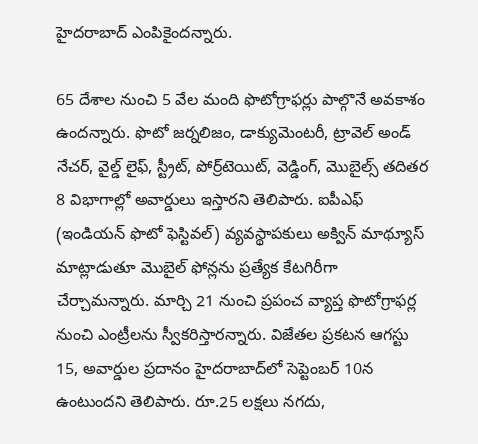హైదరాబాద్‌ ఎంపికైందన్నారు.

65 దేశాల నుంచి 5 వేల మంది ఫొటోగ్రాఫర్లు పాల్గొనే అవకాశం ఉందన్నారు. ఫొటో జర్నలిజం, డాక్యుమెంటరీ, ట్రావెల్‌ అండ్‌ నేచర్, వైల్డ్‌ లైఫ్, స్ట్రీట్, పోర్ర్‌టెయిట్, వెడ్డింగ్, మొబైల్స్‌ తదితర 8 విభాగాల్లో అవార్డులు ఇస్తారని తెలిపారు. ఐపీఎఫ్‌ (ఇండియన్‌ ఫొటో ఫెస్టివల్‌) వ్యవస్థాపకులు అక్విన్‌ మాథ్యూస్‌ మాట్లాడుతూ మొబైల్‌ ఫోన్లను ప్రత్యేక కేటగిరీగా చేర్చామన్నారు. మార్చి 21 నుంచి ప్రపంచ వ్యాప్త ఫొటోగ్రాఫర్ల నుంచి ఎంట్రీలను స్వీకరిస్తారన్నారు. విజేతల ప్రకటన ఆగస్టు 15, అవార్డుల ప్రదానం హైదరాబాద్‌లో సెప్టెంబర్‌ 10న ఉంటుందని తెలిపారు. రూ.25 లక్షలు నగదు,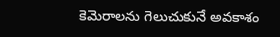కెమెరాలను గెలుచుకునే అవకాశం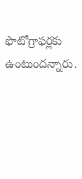ఫొటోగ్రాఫర్లకు ఉంటుందన్నారు.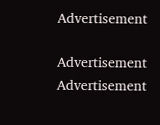Advertisement

Advertisement
Advertisement